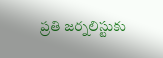ప్రతి జర్నలిస్టుకు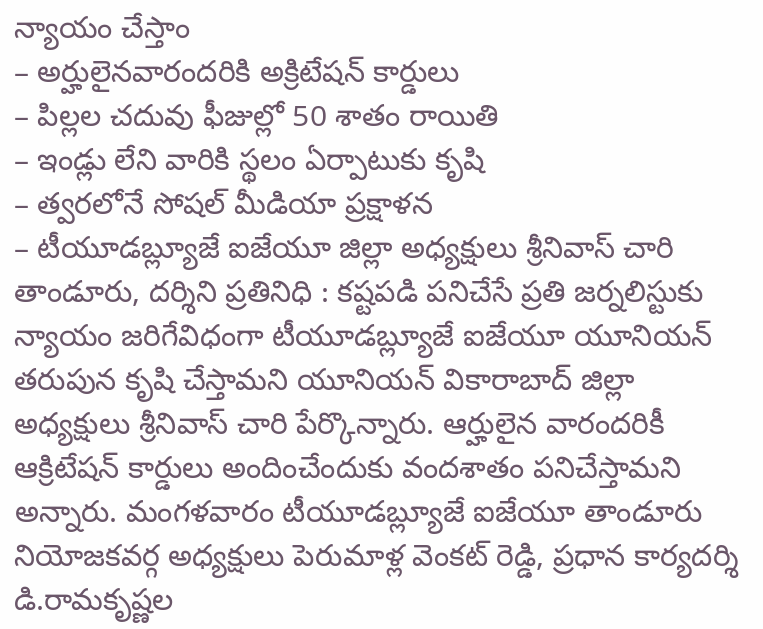న్యాయం చేస్తాం
– అర్హులైనవారందరికి అక్రిటేషన్ కార్డులు
– పిల్లల చదువు ఫీజుల్లో 50 శాతం రాయితి
– ఇండ్లు లేని వారికి స్థలం ఏర్పాటుకు కృషి
– త్వరలోనే సోషల్ మీడియా ప్రక్షాళన
– టీయూడబ్ల్యూజే ఐజేయూ జిల్లా అధ్యక్షులు శ్రీనివాస్ చారి
తాండూరు, దర్శిని ప్రతినిధి : కష్టపడి పనిచేసే ప్రతి జర్నలిస్టుకు న్యాయం జరిగేవిధంగా టీయూడబ్ల్యూజే ఐజేయూ యూనియన్ తరుపున కృషి చేస్తామని యూనియన్ వికారాబాద్ జిల్లా అధ్యక్షులు శ్రీనివాస్ చారి పేర్కొన్నారు. ఆర్హులైన వారందరికీ ఆక్రిటేషన్ కార్డులు అందించేందుకు వందశాతం పనిచేస్తామని అన్నారు. మంగళవారం టీయూడబ్ల్యూజే ఐజేయూ తాండూరు నియోజకవర్గ అధ్యక్షులు పెరుమాళ్ల వెంకట్ రెడ్డి, ప్రధాన కార్యదర్శి డి.రామకృష్ణల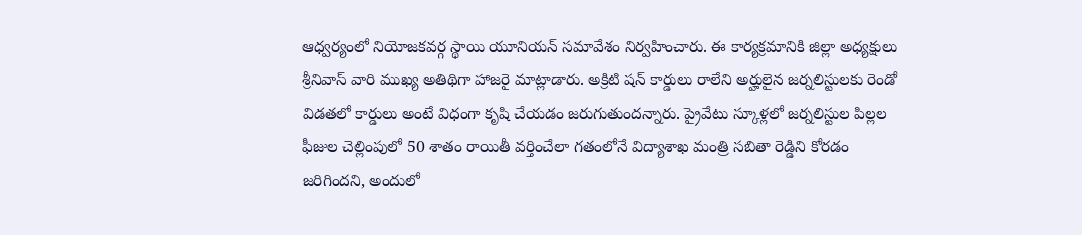ఆధ్వర్యంలో నియోజకవర్గ స్థాయి యూనియన్ సమావేశం నిర్వహించారు. ఈ కార్యక్రమానికి జిల్లా అధ్యక్షులు శ్రీనివాస్ వారి ముఖ్య అతిథిగా హాజరై మాట్లాడారు. అక్రిటి షన్ కార్డులు రాలేని అర్హులైన జర్నలిస్టులకు రెండో విడతలో కార్డులు అంటే విధంగా కృషి చేయడం జరుగుతుందన్నారు. ప్రైవేటు స్కూళ్లలో జర్నలిస్టుల పిల్లల ఫీజుల చెల్లింపులో 50 శాతం రాయితీ వర్తించేలా గతంలోనే విద్యాశాఖ మంత్రి సబితా రెడ్డిని కోరడం జరిగిందని, అందులో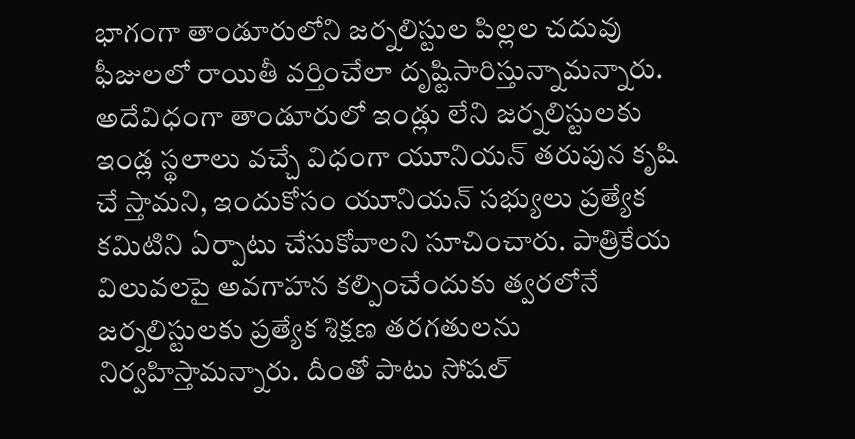భాగంగా తాండూరులోని జర్నలిస్టుల పిల్లల చదువు ఫీజులలో రాయితీ వర్తించేలా దృష్టిసారిస్తున్నామన్నారు. అదేవిధంగా తాండూరులో ఇండ్లు లేని జర్నలిస్టులకు ఇండ్ల స్థలాలు వచ్చే విధంగా యూనియన్ తరుపున కృషి చే స్తామని, ఇందుకోసం యూనియన్ సభ్యులు ప్రత్యేక కమిటిని ఏర్పాటు చేసుకోవాలని సూచించారు. పాత్రికేయ విలువలపై అవగాహన కల్పించేందుకు త్వరలోనే జర్నలిస్టులకు ప్రత్యేక శిక్షణ తరగతులను నిర్వహిస్తామన్నారు. దీంతో పాటు సోషల్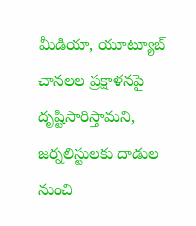మీడియా, యూట్యూబ్ చానలల ప్రక్షాళనపై దృష్టిసారిస్తామని, జర్నలిస్టులకు దాడుల నుంచి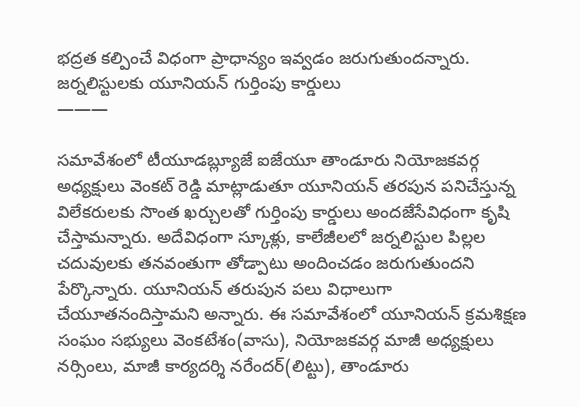భద్రత కల్పించే విధంగా ప్రాధాన్యం ఇవ్వడం జరుగుతుందన్నారు.
జర్నలిస్టులకు యూనియన్ గుర్తింపు కార్డులు
———

సమావేశంలో టీయూడబ్ల్యూజే ఐజేయూ తాండూరు నియోజకవర్గ అధ్యక్షులు వెంకట్ రెడ్డి మాట్లాడుతూ యూనియన్ తరపున పనిచేస్తున్న విలేకరులకు సొంత ఖర్చులతో గుర్తింపు కార్డులు అందజేసేవిధంగా కృషి చేస్తామన్నారు. అదేవిధంగా స్కూళ్లు, కాలేజీలలో జర్నలిస్టుల పిల్లల చదువులకు తనవంతుగా తోడ్పాటు అందించడం జరుగుతుందని పేర్కొన్నారు. యూనియన్ తరుపున పలు విధాలుగా చేయూతనందిస్తామని అన్నారు. ఈ సమావేశంలో యూనియన్ క్రమశిక్షణ సంఘం సభ్యులు వెంకటేశం(వాసు), నియోజకవర్గ మాజీ అధ్యక్షులు నర్సింలు, మాజీ కార్యదర్శి నరేందర్(లిట్టు), తాండూరు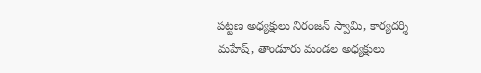పట్టణ అధ్యక్షులు నిరంజన్ స్వామి, కార్యదర్శి మహేష్, తాండూరు మండల అధ్యక్షులు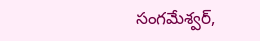సంగమేశ్వర్,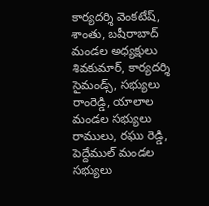కార్యదర్శి వెంకటేష్, శాంతు, బషీరాబాద్ మండల అధ్యక్షులు శివకుమార్, కార్యదర్శి సైమండ్స్, సభ్యులు రాంరెడ్డి, యాలాల మండల సభ్యులు రాములు, రఘు రెడ్డి, పెద్దేముల్ మండల సభ్యులు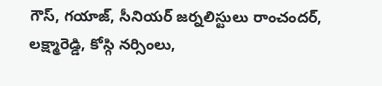గౌస్, గయాజ్, సీనియర్ జర్నలిస్టులు రాంచందర్, లక్ష్మారెడ్డి, కోస్గి నర్సింలు,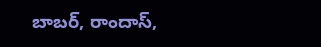బాబర్, రాందాస్,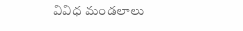వివిధ మండలాలు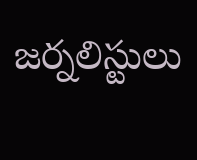జర్నలిస్టులు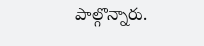పాల్గొన్నారు.